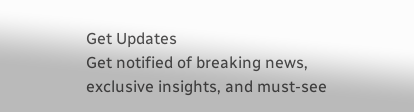Get Updates
Get notified of breaking news, exclusive insights, and must-see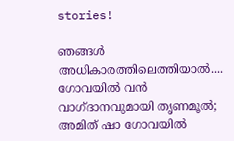stories!

ഞങ്ങള്‍ അധികാരത്തിലെത്തിയാല്‍.... ഗോവയില്‍ വന്‍ വാഗ്ദാനവുമായി തൃണമൂല്‍; അമിത് ഷാ ഗോവയില്‍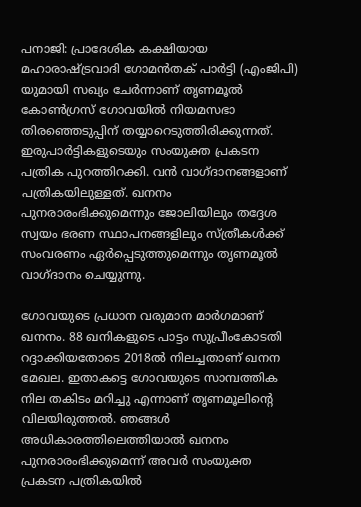പനാജി: പ്രാദേശിക കക്ഷിയായ മഹാരാഷ്ട്രവാദി ഗോമന്‍തക് പാര്‍ട്ടി (എംജിപി) യുമായി സഖ്യം ചേര്‍ന്നാണ് തൃണമൂല്‍ കോണ്‍ഗ്രസ് ഗോവയില്‍ നിയമസഭാ തിരഞ്ഞെടുപ്പിന് തയ്യാറെടുത്തിരിക്കുന്നത്. ഇരുപാര്‍ട്ടികളുടെയും സംയുക്ത പ്രകടന പത്രിക പുറത്തിറക്കി. വന്‍ വാഗ്ദാനങ്ങളാണ് പത്രികയിലുള്ളത്. ഖനനം പുനരാരംഭിക്കുമെന്നും ജോലിയിലും തദ്ദേശ സ്വയം ഭരണ സ്ഥാപനങ്ങളിലും സ്ത്രീകള്‍ക്ക് സംവരണം ഏര്‍പ്പെടുത്തുമെന്നും തൃണമൂല്‍ വാഗ്ദാനം ചെയ്യുന്നു.

ഗോവയുടെ പ്രധാന വരുമാന മാര്‍ഗമാണ് ഖനനം. 88 ഖനികളുടെ പാട്ടം സുപ്രീംകോടതി റദ്ദാക്കിയതോടെ 2018ല്‍ നിലച്ചതാണ് ഖനന മേഖല. ഇതാകട്ടെ ഗോവയുടെ സാമ്പത്തിക നില തകിടം മറിച്ചു എന്നാണ് തൃണമൂലിന്റെ വിലയിരുത്തല്‍. ഞങ്ങള്‍ അധികാരത്തിലെത്തിയാല്‍ ഖനനം പുനരാരംഭിക്കുമെന്ന് അവര്‍ സംയുക്ത പ്രകടന പത്രികയില്‍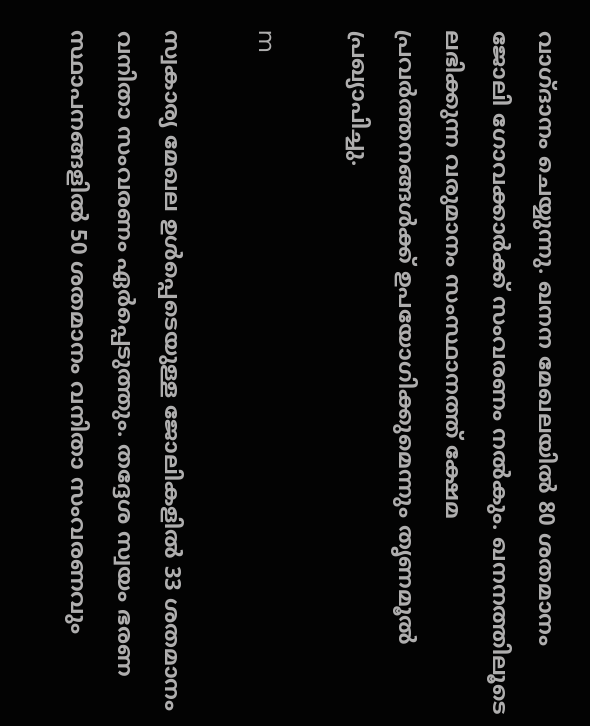വാഗ്ദാനം ചെയ്യുന്നു. ഖനന മേഖലയില്‍ 80 ശതമാനം ജോലി ഗോവക്കാര്‍ക്ക് സംവരണം നല്‍കും. ഖനനത്തിലൂടെ ലഭിക്കുന്ന വരുമാനം സംസ്ഥാനത്ത് ക്ഷേമ പ്രവര്‍ത്തനങ്ങള്‍ക്ക് ഉപയോഗിക്കുമെന്നും തൃണമൂല്‍ പ്രഖ്യാപിച്ചു.

m

സ്വകാര്യ മേഖല ഉള്‍പ്പെടെയുള്ള ജോലികളില്‍ 33 ശതമാനം വനിതാ സംവരണം ഏര്‍പ്പെടുത്തും. തദ്ദേശ സ്വയം ഭരണ സ്ഥാപനങ്ങളില്‍ 50 ശതമാനം വനിതാ സംവരണവും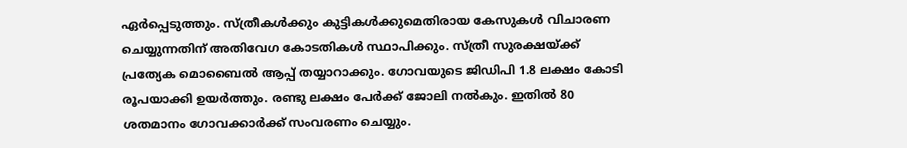ഏര്‍പ്പെടുത്തും. സ്ത്രീകള്‍ക്കും കുട്ടികള്‍ക്കുമെതിരായ കേസുകള്‍ വിചാരണ ചെയ്യുന്നതിന് അതിവേഗ കോടതികള്‍ സ്ഥാപിക്കും. സ്ത്രീ സുരക്ഷയ്ക്ക് പ്രത്യേക മൊബൈല്‍ ആപ്പ് തയ്യാറാക്കും. ഗോവയുടെ ജിഡിപി 1.8 ലക്ഷം കോടി രൂപയാക്കി ഉയര്‍ത്തും. രണ്ടു ലക്ഷം പേര്‍ക്ക് ജോലി നല്‍കും. ഇതില്‍ 80 ശതമാനം ഗോവക്കാര്‍ക്ക് സംവരണം ചെയ്യും.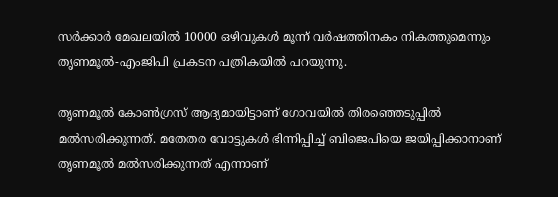സര്‍ക്കാര്‍ മേഖലയില്‍ 10000 ഒഴിവുകള്‍ മൂന്ന് വര്‍ഷത്തിനകം നികത്തുമെന്നും തൃണമൂല്‍-എംജിപി പ്രകടന പത്രികയില്‍ പറയുന്നു.

തൃണമൂല്‍ കോണ്‍ഗ്രസ് ആദ്യമായിട്ടാണ് ഗോവയില്‍ തിരഞ്ഞെടുപ്പില്‍ മല്‍സരിക്കുന്നത്. മതേതര വോട്ടുകള്‍ ഭിന്നിപ്പിച്ച് ബിജെപിയെ ജയിപ്പിക്കാനാണ് തൃണമൂല്‍ മല്‍സരിക്കുന്നത് എന്നാണ്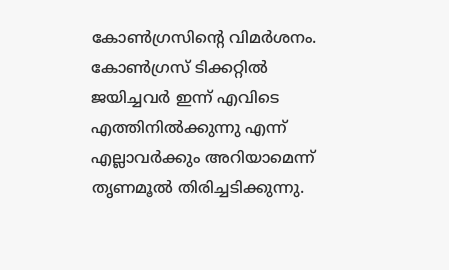കോണ്‍ഗ്രസിന്റെ വിമര്‍ശനം. കോണ്‍ഗ്രസ് ടിക്കറ്റില്‍ ജയിച്ചവര്‍ ഇന്ന് എവിടെ എത്തിനില്‍ക്കുന്നു എന്ന് എല്ലാവര്‍ക്കും അറിയാമെന്ന് തൃണമൂല്‍ തിരിച്ചടിക്കുന്നു.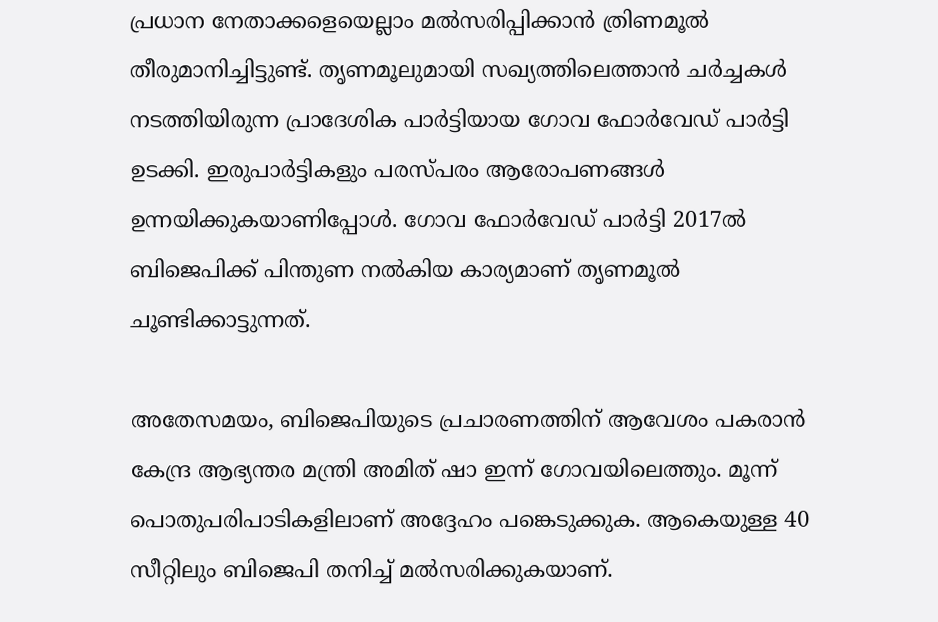പ്രധാന നേതാക്കളെയെല്ലാം മല്‍സരിപ്പിക്കാന്‍ ത്രിണമൂല്‍ തീരുമാനിച്ചിട്ടുണ്ട്. തൃണമൂലുമായി സഖ്യത്തിലെത്താന്‍ ചര്‍ച്ചകള്‍ നടത്തിയിരുന്ന പ്രാദേശിക പാര്‍ട്ടിയായ ഗോവ ഫോര്‍വേഡ് പാര്‍ട്ടി ഉടക്കി. ഇരുപാര്‍ട്ടികളും പരസ്പരം ആരോപണങ്ങള്‍ ഉന്നയിക്കുകയാണിപ്പോള്‍. ഗോവ ഫോര്‍വേഡ് പാര്‍ട്ടി 2017ല്‍ ബിജെപിക്ക് പിന്തുണ നല്‍കിയ കാര്യമാണ് തൃണമൂല്‍ ചൂണ്ടിക്കാട്ടുന്നത്.

അതേസമയം, ബിജെപിയുടെ പ്രചാരണത്തിന് ആവേശം പകരാന്‍ കേന്ദ്ര ആഭ്യന്തര മന്ത്രി അമിത് ഷാ ഇന്ന് ഗോവയിലെത്തും. മൂന്ന് പൊതുപരിപാടികളിലാണ് അദ്ദേഹം പങ്കെടുക്കുക. ആകെയുള്ള 40 സീറ്റിലും ബിജെപി തനിച്ച് മല്‍സരിക്കുകയാണ്.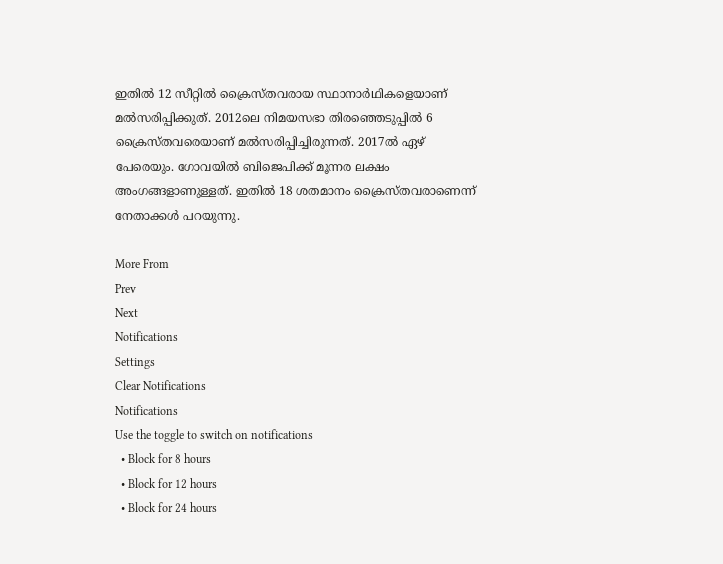ഇതില്‍ 12 സീറ്റില്‍ ക്രൈസ്തവരായ സ്ഥാനാര്‍ഥികളെയാണ് മല്‍സരിപ്പിക്കുത്. 2012ലെ നിമയസഭാ തിരഞ്ഞെടുപ്പില്‍ 6 ക്രൈസ്തവരെയാണ് മല്‍സരിപ്പിച്ചിരുന്നത്. 2017ല്‍ ഏഴ് പേരെയും. ഗോവയില്‍ ബിജെപിക്ക് മൂന്നര ലക്ഷം അംഗങ്ങളാണുള്ളത്. ഇതില്‍ 18 ശതമാനം ക്രൈസ്തവരാണെന്ന് നേതാക്കള്‍ പറയുന്നു.

More From
Prev
Next
Notifications
Settings
Clear Notifications
Notifications
Use the toggle to switch on notifications
  • Block for 8 hours
  • Block for 12 hours
  • Block for 24 hours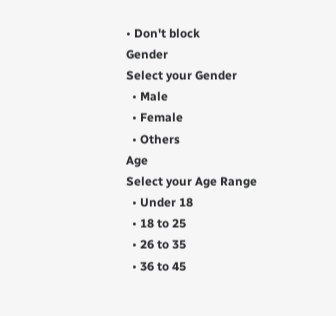• Don't block
Gender
Select your Gender
  • Male
  • Female
  • Others
Age
Select your Age Range
  • Under 18
  • 18 to 25
  • 26 to 35
  • 36 to 45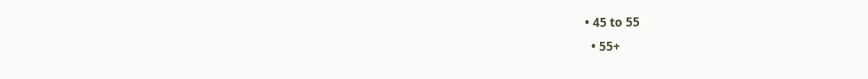• 45 to 55
  • 55+